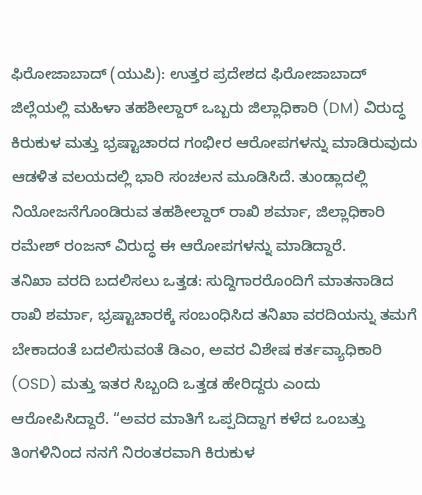ಫಿರೋಜಾಬಾದ್ (ಯುಪಿ): ಉತ್ತರ ಪ್ರದೇಶದ ಫಿರೋಜಾಬಾದ್ ಜಿಲ್ಲೆಯಲ್ಲಿ ಮಹಿಳಾ ತಹಶೀಲ್ದಾರ್ ಒಬ್ಬರು ಜಿಲ್ಲಾಧಿಕಾರಿ (DM) ವಿರುದ್ಧ ಕಿರುಕುಳ ಮತ್ತು ಭ್ರಷ್ಟಾಚಾರದ ಗಂಭೀರ ಆರೋಪಗಳನ್ನು ಮಾಡಿರುವುದು ಆಡಳಿತ ವಲಯದಲ್ಲಿ ಭಾರಿ ಸಂಚಲನ ಮೂಡಿಸಿದೆ. ತುಂಡ್ಲಾದಲ್ಲಿ ನಿಯೋಜನೆಗೊಂಡಿರುವ ತಹಶೀಲ್ದಾರ್ ರಾಖಿ ಶರ್ಮಾ, ಜಿಲ್ಲಾಧಿಕಾರಿ ರಮೇಶ್ ರಂಜನ್ ವಿರುದ್ಧ ಈ ಆರೋಪಗಳನ್ನು ಮಾಡಿದ್ದಾರೆ.
ತನಿಖಾ ವರದಿ ಬದಲಿಸಲು ಒತ್ತಡ: ಸುದ್ದಿಗಾರರೊಂದಿಗೆ ಮಾತನಾಡಿದ ರಾಖಿ ಶರ್ಮಾ, ಭ್ರಷ್ಟಾಚಾರಕ್ಕೆ ಸಂಬಂಧಿಸಿದ ತನಿಖಾ ವರದಿಯನ್ನು ತಮಗೆ ಬೇಕಾದಂತೆ ಬದಲಿಸುವಂತೆ ಡಿಎಂ, ಅವರ ವಿಶೇಷ ಕರ್ತವ್ಯಾಧಿಕಾರಿ (OSD) ಮತ್ತು ಇತರ ಸಿಬ್ಬಂದಿ ಒತ್ತಡ ಹೇರಿದ್ದರು ಎಂದು ಆರೋಪಿಸಿದ್ದಾರೆ. “ಅವರ ಮಾತಿಗೆ ಒಪ್ಪದಿದ್ದಾಗ ಕಳೆದ ಒಂಬತ್ತು ತಿಂಗಳಿನಿಂದ ನನಗೆ ನಿರಂತರವಾಗಿ ಕಿರುಕುಳ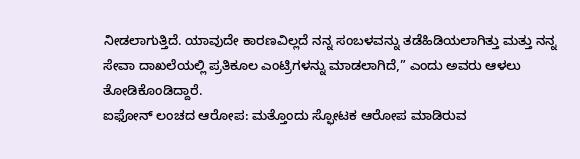ನೀಡಲಾಗುತ್ತಿದೆ. ಯಾವುದೇ ಕಾರಣವಿಲ್ಲದೆ ನನ್ನ ಸಂಬಳವನ್ನು ತಡೆಹಿಡಿಯಲಾಗಿತ್ತು ಮತ್ತು ನನ್ನ ಸೇವಾ ದಾಖಲೆಯಲ್ಲಿ ಪ್ರತಿಕೂಲ ಎಂಟ್ರಿಗಳನ್ನು ಮಾಡಲಾಗಿದೆ,” ಎಂದು ಅವರು ಆಳಲು ತೋಡಿಕೊಂಡಿದ್ದಾರೆ.
ಐಫೋನ್ ಲಂಚದ ಆರೋಪ: ಮತ್ತೊಂದು ಸ್ಫೋಟಕ ಆರೋಪ ಮಾಡಿರುವ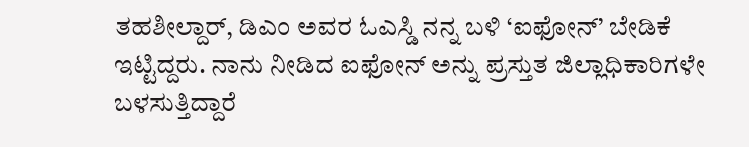ತಹಶೀಲ್ದಾರ್, ಡಿಎಂ ಅವರ ಓಎಸ್ಡಿ ನನ್ನ ಬಳಿ ‘ಐಫೋನ್’ ಬೇಡಿಕೆ ಇಟ್ಟಿದ್ದರು. ನಾನು ನೀಡಿದ ಐಫೋನ್ ಅನ್ನು ಪ್ರಸ್ತುತ ಜಿಲ್ಲಾಧಿಕಾರಿಗಳೇ ಬಳಸುತ್ತಿದ್ದಾರೆ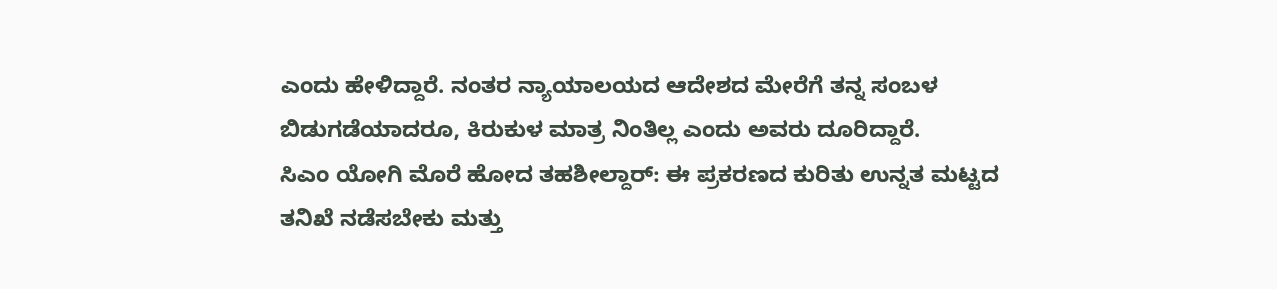ಎಂದು ಹೇಳಿದ್ದಾರೆ. ನಂತರ ನ್ಯಾಯಾಲಯದ ಆದೇಶದ ಮೇರೆಗೆ ತನ್ನ ಸಂಬಳ ಬಿಡುಗಡೆಯಾದರೂ, ಕಿರುಕುಳ ಮಾತ್ರ ನಿಂತಿಲ್ಲ ಎಂದು ಅವರು ದೂರಿದ್ದಾರೆ.
ಸಿಎಂ ಯೋಗಿ ಮೊರೆ ಹೋದ ತಹಶೀಲ್ದಾರ್: ಈ ಪ್ರಕರಣದ ಕುರಿತು ಉನ್ನತ ಮಟ್ಟದ ತನಿಖೆ ನಡೆಸಬೇಕು ಮತ್ತು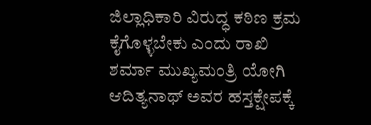ಜಿಲ್ಲಾಧಿಕಾರಿ ವಿರುದ್ಧ ಕಠಿಣ ಕ್ರಮ ಕೈಗೊಳ್ಳಬೇಕು ಎಂದು ರಾಖಿ ಶರ್ಮಾ ಮುಖ್ಯಮಂತ್ರಿ ಯೋಗಿ ಆದಿತ್ಯನಾಥ್ ಅವರ ಹಸ್ತಕ್ಷೇಪಕ್ಕೆ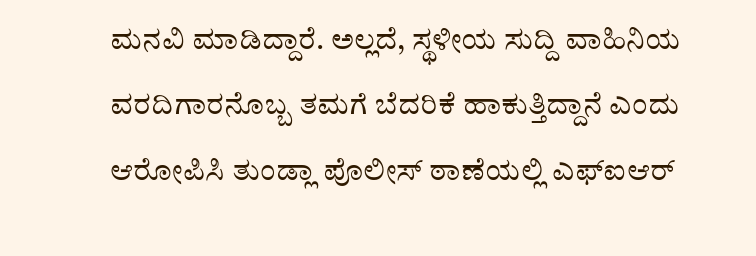ಮನವಿ ಮಾಡಿದ್ದಾರೆ. ಅಲ್ಲದೆ, ಸ್ಥಳೀಯ ಸುದ್ದಿ ವಾಹಿನಿಯ ವರದಿಗಾರನೊಬ್ಬ ತಮಗೆ ಬೆದರಿಕೆ ಹಾಕುತ್ತಿದ್ದಾನೆ ಎಂದು ಆರೋಪಿಸಿ ತುಂಡ್ಲಾ ಪೊಲೀಸ್ ಠಾಣೆಯಲ್ಲಿ ಎಫ್ಐಆರ್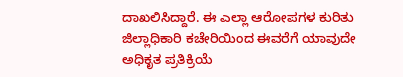ದಾಖಲಿಸಿದ್ದಾರೆ. ಈ ಎಲ್ಲಾ ಆರೋಪಗಳ ಕುರಿತು ಜಿಲ್ಲಾಧಿಕಾರಿ ಕಚೇರಿಯಿಂದ ಈವರೆಗೆ ಯಾವುದೇ ಅಧಿಕೃತ ಪ್ರತಿಕ್ರಿಯೆ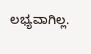ಲಭ್ಯವಾಗಿಲ್ಲ.